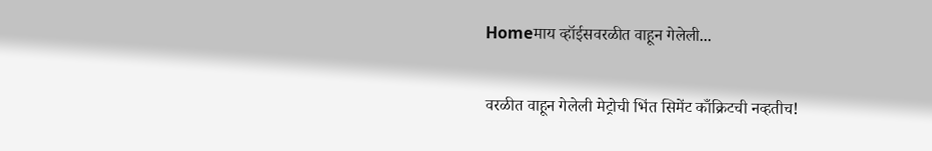Homeमाय व्हॉईसवरळीत वाहून गेलेली...

वरळीत वाहून गेलेली मेट्रोची भिंत सिमेंट काँक्रिटची नव्हतीच!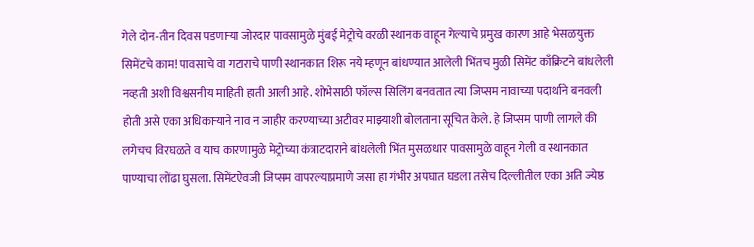गेले दोन-तीन दिवस पडणाऱ्या जोरदार पावसामुळे मुंबई मेट्रोचे वरळी स्थानक वाहून गेल्याचे प्रमुख कारण आहे भेसळयुक्त सिमेंटचे काम! पावसाचे वा गटाराचे पाणी स्थानकात शिरू नये म्हणून बांधण्यात आलेली भिंतच मुळी सिमेंट काँक्रिटने बांधलेली नव्हती अशी विश्वसनीय माहिती हाती आली आहे. शोभेसाठी फॉल्स सिलिंग बनवतात त्या जिप्सम नावाच्या पदार्थाने बनवली होती असे एका अधिकाऱ्याने नाव न जाहीर करण्याच्या अटीवर माझ्याशी बोलताना सूचित केले. हे जिप्सम पाणी लागले की लगेचच विरघळते व याच कारणामुळे मेट्रोच्या कंत्राटदाराने बांधलेली भिंत मुसळधार पावसामुळे वाहून गेली व स्थानकात पाण्याचा लोंढा घुसला. सिमेंटऐवजी जिप्सम वापरल्याप्रमाणे जसा हा गंभीर अपघात घडला तसेच दिल्लीतील एका अति ज्येष्ठ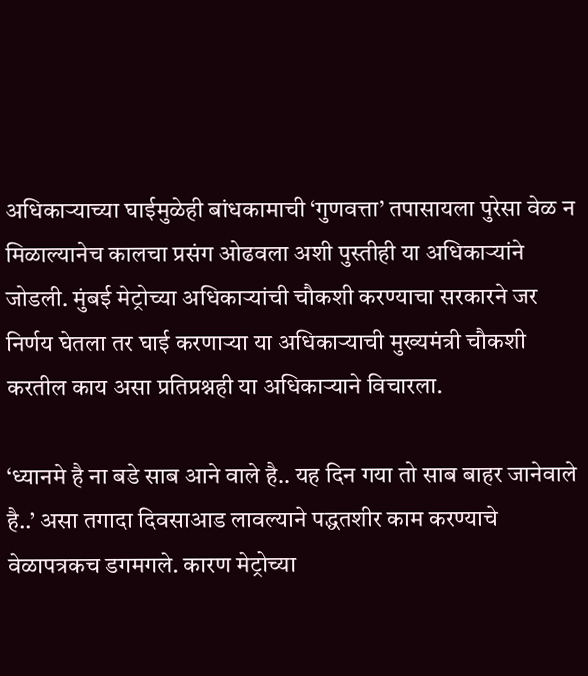अधिकाऱ्याच्या घाईमुळेही बांधकामाची ‘गुणवत्ता’ तपासायला पुरेसा वेळ न मिळाल्यानेच कालचा प्रसंग ओढवला अशी पुस्तीही या अधिकाऱ्यांने जोडली. मुंबई मेट्रोच्या अधिकाऱ्यांची चौकशी करण्याचा सरकारने जर निर्णय घेतला तर घाई करणाऱ्या या अधिकाऱ्याची मुख्यमंत्री चौकशी करतील काय असा प्रतिप्रश्नही या अधिकाऱ्याने विचारला.

‘ध्यानमे है ना बडे साब आने वाले है.. यह दिन गया तो साब बाहर जानेवाले है..’ असा तगादा दिवसाआड लावल्याने पद्धतशीर काम करण्याचे वेळापत्रकच डगमगले. कारण मेट्रोच्या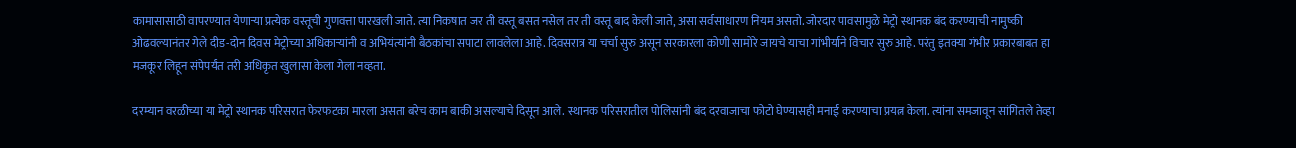कामासासाठी वापरण्यात येणाऱ्या प्रत्येक वस्तूची गुणवत्ता पारखली जाते. त्या निकषात जर ती वस्तू बसत नसेल तर ती वस्तू बाद केली जाते, असा सर्वसाधारण नियम असतो. जोरदार पावसामुळे मेट्रो स्थानक बंद करण्याची नामुष्की ओढवल्यानंतर गेले दीड-दोन दिवस मेट्रोच्या अधिकाऱ्यांनी व अभियंत्यांनी बैठकांचा सपाटा लावलेला आहे. दिवसरात्र या चर्चा सुरु असून सरकारला कोणी सामोरे जायचे याचा गांभीर्याने विचार सुरु आहे. परंतु इतक्या गंभीर प्रकारबाबत हा मजकूर लिहून संपेपर्यंत तरी अधिकृत खुलासा केला गेला नव्हता.

दरम्यान वरळीच्या या मेट्रो स्थानक परिसरात फेरफटका मारला असता बरेच काम बाकी असल्याचे दिसून आले. स्थानक परिसरातील पोलिसांनी बंद दरवाजाचा फोटो घेण्यासही मनाई करण्याचा प्रयत्न केला. त्यांना समजावून सांगितले तेव्हा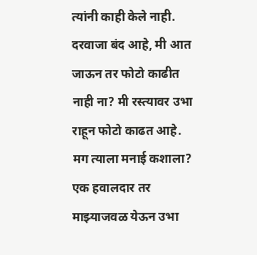त्यांनी काही केले नाही. दरवाजा बंद आहे, मी आत जाऊन तर फोटो काढीत नाही ना? मी रस्त्यावर उभा राहून फोटो काढत आहे. मग त्याला मनाई कशाला? एक हवालदार तर माझ्याजवळ येऊन उभा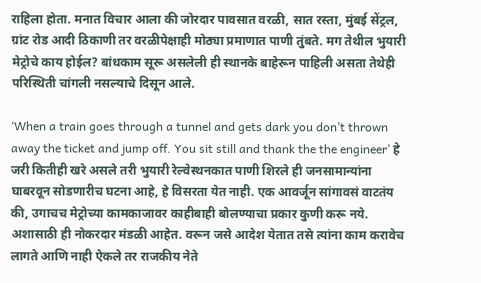राहिला होता. मनात विचार आला की जोरदार पावसात वरळी, सात रस्ता, मुंबई सेंट्रल, ग्रांट रोड आदी ठिकाणी तर वरळीपेक्षाही मोठ्या प्रमाणात पाणी तुंबते. मग तेथील भुयारी मेट्रोचे काय होईल? बांधकाम सूरू असलेली ही स्थानके बाहेरून पाहिली असता तेथेही परिस्थिती चांगली नसल्याचे दिसून आले.

‘When a train goes through a tunnel and gets dark you don’t thrown away the ticket and jump off. You sit still and thank the the engineer’ हे जरी कितीही खरे असले तरी भुयारी रेल्वेस्थनकात पाणी शिरले ही जनसामान्यांना घाबरवून सोडणारीच घटना आहे, हे विसरता येत नाही. एक आवर्जून सांगावसं वाटतंय की, उगाचच मेट्रोच्या कामकाजावर काहीबाही बोलण्याचा प्रकार कुणी करू नये. अशासाठी ही नोकरदार मंडळी आहेत. वरून जसे आदेश येतात तसे त्यांना काम करावेच लागते आणि नाही ऐकले तर राजकीय नेते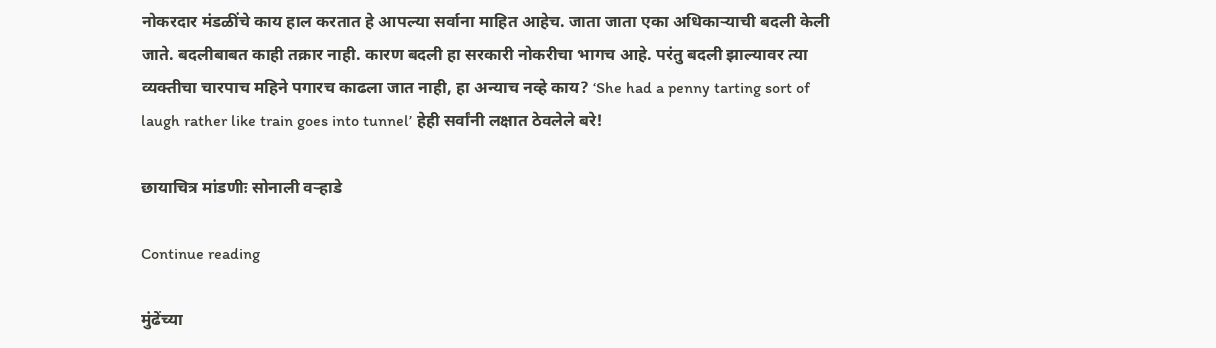नोकरदार मंडळींचे काय हाल करतात हे आपल्या सर्वाना माहित आहेच. जाता जाता एका अधिकाऱ्याची बदली केली जाते. बदलीबाबत काही तक्रार नाही. कारण बदली हा सरकारी नोकरीचा भागच आहे. परंतु बदली झाल्यावर त्या व्यक्तीचा चारपाच महिने पगारच काढला जात नाही, हा अन्याच नव्हे काय? ‘She had a penny tarting sort of laugh rather like train goes into tunnel’ हेही सर्वांनी लक्षात ठेवलेले बरे!

छायाचित्र मांडणीः सोनाली वऱ्हाडे

Continue reading

मुंढेंच्या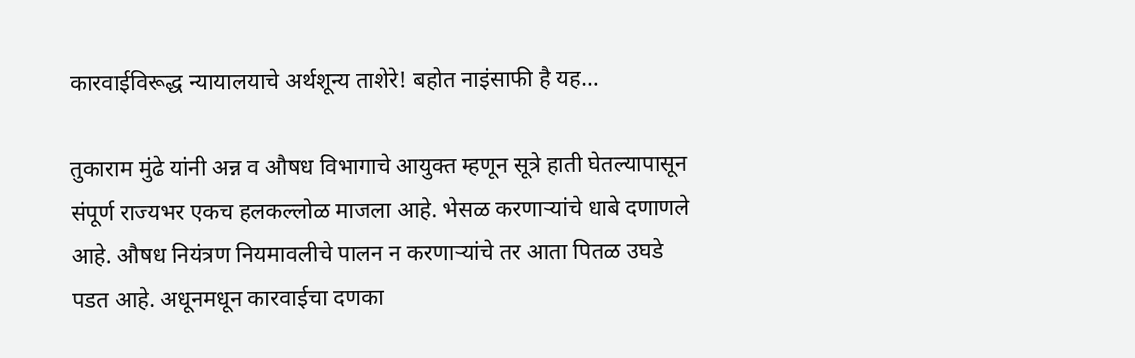कारवाईविरूद्ध न्यायालयाचे अर्थशून्य ताशेरे! बहोत नाइंसाफी है यह…

तुकाराम मुंढे यांनी अन्न व औषध विभागाचे आयुक्त म्हणून सूत्रे हाती घेतल्यापासून संपूर्ण राज्यभर एकच हलकल्लोळ माजला आहे. भेसळ करणाऱ्यांचे धाबे दणाणले आहे. औषध नियंत्रण नियमावलीचे पालन न करणाऱ्यांचे तर आता पितळ उघडे पडत आहे. अधूनमधून कारवाईचा दणका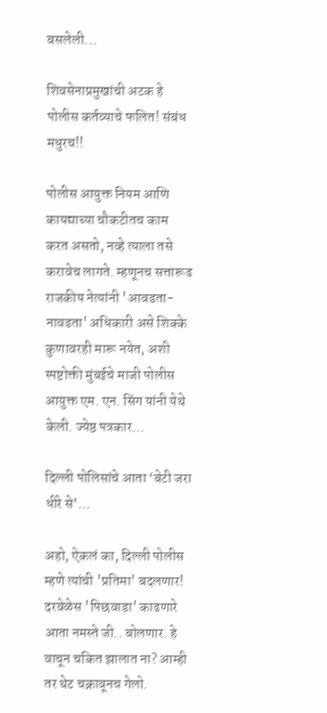बसलेली...

शिवसेनाप्रमुखांची अटक हे पोलीस कर्तव्याचे फलित! संबंध मधुरच!!

पोलीस आयुक्त नियम आणि कायद्याच्या चौकटीतच काम करत असतो, नव्हे त्याला तसे करावेच लागते. म्हणूनच सत्तारूढ राजकीय नेत्यांनी 'आवडता-नावडता' अधिकारी असे शिक्के कुणावरही मारू नयेत, अशी स्पष्टोक्ती मुंबईचे माजी पोलीस आयुक्त एम. एन. सिंग यांनी येथे केली. ज्येष्ठ पत्रकार...

दिल्ली पोलिसांचे आता ‘बेटी जरा धीरे से’…

अहो, ऐकलं का, दिल्ली पोलीस म्हणे त्यांची 'प्रतिमा' बदलणार! दरवेळेस 'पिछवाडा' काढणारे आता नमस्ते जी.. बोलणार. हे वाचून चकित झालात ना? आम्ही तर थेट चक्रावूनच गेलो.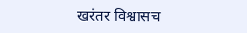खरंतर विश्वासच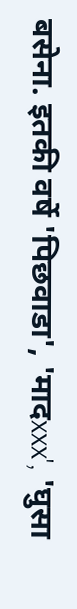बसेना. इतकी वर्षे 'पिछवाडा', 'मादxxx', 'घुसा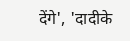देंगे', 'दादीके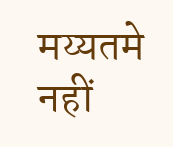मय्यतमे नहीं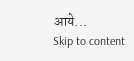आये...
Skip to content